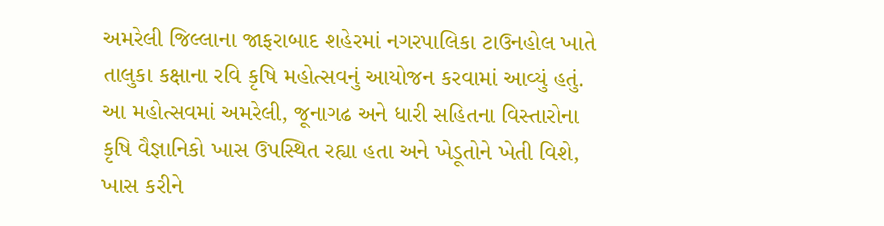અમરેલી જિલ્લાના જાફરાબાદ શહેરમાં નગરપાલિકા ટાઉનહોલ ખાતે તાલુકા કક્ષાના રવિ કૃષિ મહોત્સવનું આયોજન કરવામાં આવ્યું હતું. આ મહોત્સવમાં અમરેલી, જૂનાગઢ અને ધારી સહિતના વિસ્તારોના કૃષિ વૈજ્ઞાનિકો ખાસ ઉપસ્થિત રહ્યા હતા અને ખેડૂતોને ખેતી વિશે, ખાસ કરીને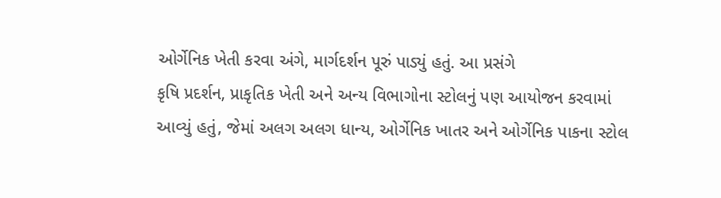ઓર્ગેનિક ખેતી કરવા અંગે, માર્ગદર્શન પૂરું પાડ્યું હતું. આ પ્રસંગે
કૃષિ પ્રદર્શન, પ્રાકૃતિક ખેતી અને અન્ય વિભાગોના સ્ટોલનું પણ આયોજન કરવામાં આવ્યું હતું, જેમાં અલગ અલગ ધાન્ય, ઓર્ગેનિક ખાતર અને ઓર્ગેનિક પાકના સ્ટોલ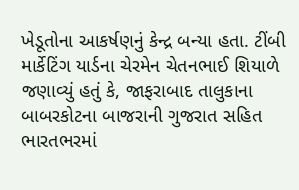ખેડૂતોના આકર્ષણનું કેન્દ્ર બન્યા હતા. ટીંબી માર્કેટિંગ યાર્ડના ચેરમેન ચેતનભાઈ શિયાળે જણાવ્યું હતું કે, જાફરાબાદ તાલુકાના બાબરકોટના બાજરાની ગુજરાત સહિત ભારતભરમાં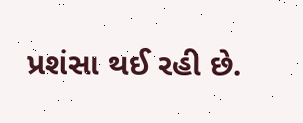પ્રશંસા થઈ રહી છે.